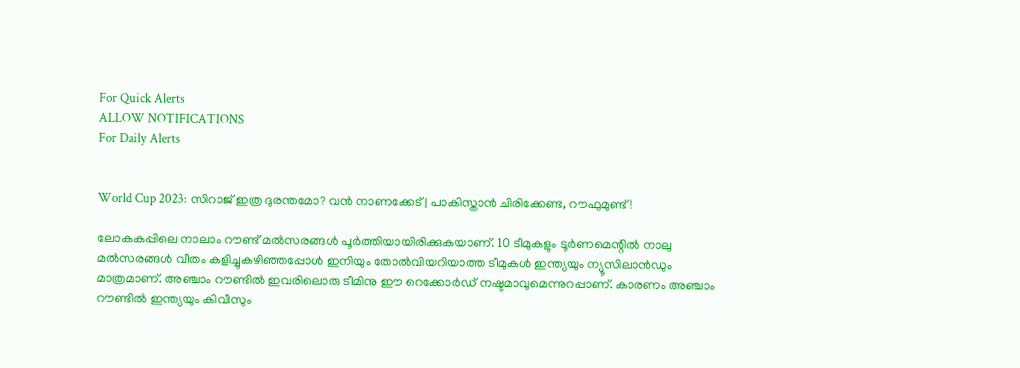For Quick Alerts
ALLOW NOTIFICATIONS
For Daily Alerts


World Cup 2023: സിറാജ് ഇത്ര ദുരന്തമോ? വന്‍ നാണക്കേട് | പാകിസ്താന്‍ ചിരിക്കേണ്ട, റൗഫുമുണ്ട്!

ലോകകപ്പിലെ നാലാം റൗണ്ട് മല്‍സരങ്ങള്‍ പൂര്‍ത്തിയായിരിക്കുകയാണ്. 10 ടീമുകളും ടൂര്‍ണമെന്റില്‍ നാലു മല്‍സരങ്ങള്‍ വീതം കളിച്ചുകഴിഞ്ഞപ്പോള്‍ ഇനിയും തോല്‍വിയറിയാത്ത ടീമുകള്‍ ഇന്ത്യയും ന്യൂസിലാന്‍ഡും മാത്രമാണ്. അഞ്ചാം റൗണ്ടില്‍ ഇവരിലൊരു ടീമിനു ഈ റെക്കോര്‍ഡ് നഷ്ടമാവുമെന്നുറപ്പാണ്. കാരണം അഞ്ചാം റൗണ്ടില്‍ ഇന്ത്യയും കിവീസും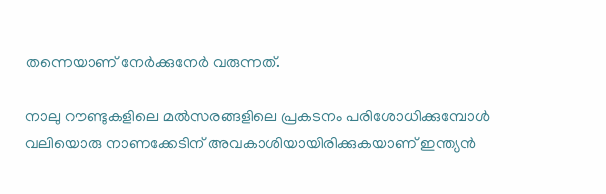തന്നെയാണ് നേര്‍ക്കുനേര്‍ വരുന്നത്.

നാലു റൗണ്ടുകളിലെ മല്‍സരങ്ങളിലെ പ്രകടനം പരിശോധിക്കുമ്പോള്‍ വലിയൊരു നാണക്കേടിന് അവകാശിയായിരിക്കുകയാണ് ഇന്ത്യന്‍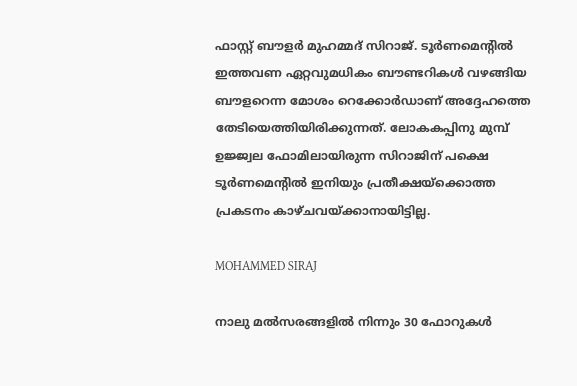ഫാസ്റ്റ് ബൗളര്‍ മുഹമ്മദ് സിറാജ്. ടൂര്‍ണമെന്റില്‍ ഇത്തവണ ഏറ്റവുമധികം ബൗണ്ടറികള്‍ വഴങ്ങിയ ബൗളറെന്ന മോശം റെക്കോര്‍ഡാണ് അദ്ദേഹത്തെ തേടിയെത്തിയിരിക്കുന്നത്. ലോകകപ്പിനു മുമ്പ് ഉജ്ജ്വല ഫോമിലായിരുന്ന സിറാജിന് പക്ഷെ ടൂര്‍ണമെന്റില്‍ ഇനിയും പ്രതീക്ഷയ്‌ക്കൊത്ത പ്രകടനം കാഴ്ചവയ്ക്കാനായിട്ടില്ല.

MOHAMMED SIRAJ

നാലു മല്‍സരങ്ങളില്‍ നിന്നും 30 ഫോറുകള്‍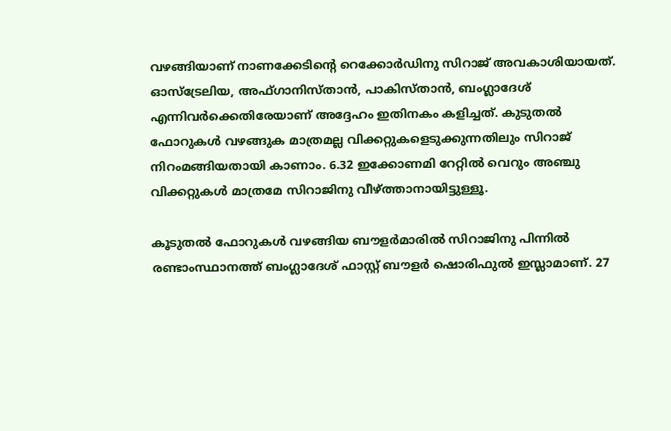വഴങ്ങിയാണ് നാണക്കേടിന്റെ റെക്കോര്‍ഡിനു സിറാജ് അവകാശിയായത്. ഓസ്‌ട്രേലിയ, അഫ്ഗാനിസ്താന്‍, പാകിസ്താന്‍, ബംഗ്ലാദേശ് എന്നിവര്‍ക്കെതിരേയാണ് അദ്ദേഹം ഇതിനകം കളിച്ചത്. കുടുതല്‍ ഫോറുകള്‍ വഴങ്ങുക മാത്രമല്ല വിക്കറ്റുകളെടുക്കുന്നതിലും സിറാജ് നിറംമങ്ങിയതായി കാണാം. 6.32 ഇക്കോണമി റേറ്റില്‍ വെറും അഞ്ചു വിക്കറ്റുകള്‍ മാത്രമേ സിറാജിനു വീഴ്ത്താനായിട്ടുള്ളൂ.

കൂടുതല്‍ ഫോറുകള്‍ വഴങ്ങിയ ബൗളര്‍മാരില്‍ സിറാജിനു പിന്നില്‍ രണ്ടാംസ്ഥാനത്ത് ബംഗ്ലാദേശ് ഫാസ്റ്റ് ബൗളര്‍ ഷൊരിഫുല്‍ ഇസ്ലാമാണ്. 27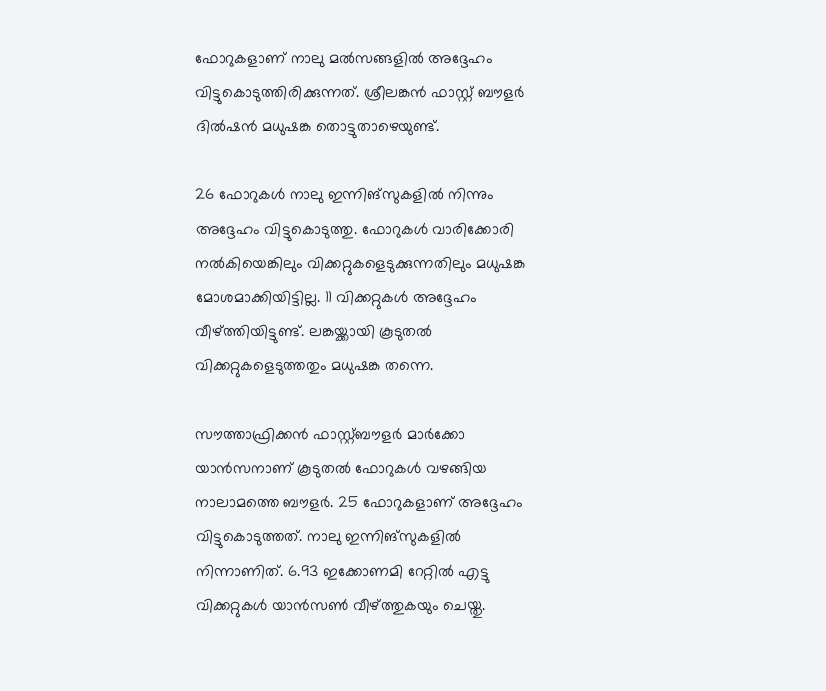ഫോറുകളാണ് നാലു മല്‍സങ്ങളില്‍ അദ്ദേഹം വിട്ടുകൊടുത്തിരിക്കുന്നത്. ശ്രീലങ്കന്‍ ഫാസ്റ്റ് ബൗളര്‍ ദില്‍ഷന്‍ മധുഷങ്ക തൊട്ടുതാഴെയുണ്ട്.

26 ഫോറുകള്‍ നാലു ഇന്നിങ്‌സുകളില്‍ നിന്നും അദ്ദേഹം വിട്ടുകൊടുത്തു. ഫോറുകള്‍ വാരിക്കോരി നല്‍കിയെങ്കിലും വിക്കറ്റുകളെടുക്കുന്നതിലും മധുഷങ്ക മോശമാക്കിയിട്ടില്ല. 11 വിക്കറ്റുകള്‍ അദ്ദേഹം വീഴ്ത്തിയിട്ടുണ്ട്. ലങ്കയ്ക്കായി കൂടുതല്‍ വിക്കറ്റുകളെടുത്തതും മധുഷങ്ക തന്നെ.

സൗത്താഫ്രിക്കന്‍ ഫാസ്റ്റ്ബൗളര്‍ മാര്‍ക്കോ യാന്‍സനാണ് കൂടുതല്‍ ഫോറുകള്‍ വഴങ്ങിയ നാലാമത്തെ ബൗളര്‍. 25 ഫോറുകളാണ് അദ്ദേഹം വിട്ടുകൊടുത്തത്. നാലു ഇന്നിങ്‌സുകളില്‍ നിന്നാണിത്. 6.93 ഇക്കോണമി റേറ്റില്‍ എട്ടു വിക്കറ്റുകള്‍ യാന്‍സണ്‍ വീഴ്ത്തുകയും ചെയ്തു.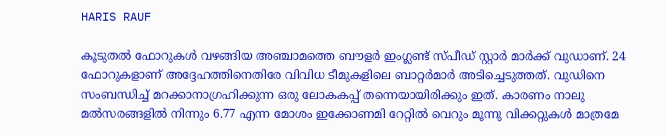HARIS RAUF

കൂടുതല്‍ ഫോറുകള്‍ വഴങ്ങിയ അഞ്ചാമത്തെ ബൗളര്‍ ഇംഗ്ലണ്ട് സ്പീഡ് സ്റ്റാര്‍ മാര്‍ക്ക് വുഡാണ്. 24 ഫോറുകളാണ് അദ്ദേഹത്തിനെതിരേ വിവിധ ടീമുകളിലെ ബാറ്റര്‍മാര്‍ അടിച്ചെടുത്തത്. വുഡിനെ സംബന്ധിച്ച് മറക്കാനാഗ്രഹിക്കുന്ന ഒരു ലോകകപ്പ് തന്നെയായിരിക്കും ഇത്. കാരണം നാലു മല്‍സരങ്ങളില്‍ നിന്നും 6.77 എന്ന മോശം ഇക്കോണമി റേറ്റില്‍ വെറും മൂന്നു വിക്കറ്റുകള്‍ മാത്രമേ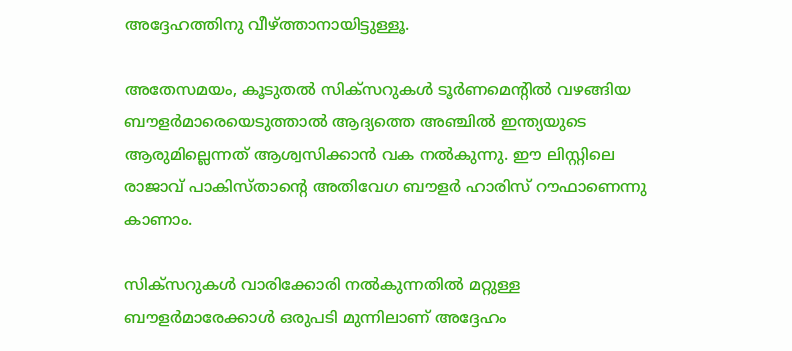അദ്ദേഹത്തിനു വീഴ്ത്താനായിട്ടുള്ളൂ.

അതേസമയം, കൂടുതല്‍ സിക്‌സറുകള്‍ ടൂര്‍ണമെന്റില്‍ വഴങ്ങിയ ബൗളര്‍മാരെയെടുത്താല്‍ ആദ്യത്തെ അഞ്ചില്‍ ഇന്ത്യയുടെ ആരുമില്ലെന്നത് ആശ്വസിക്കാന്‍ വക നല്‍കുന്നു. ഈ ലിസ്റ്റിലെ രാജാവ് പാകിസ്താന്റെ അതിവേഗ ബൗളര്‍ ഹാരിസ് റൗഫാണെന്നു കാണാം.

സിക്‌സറുകള്‍ വാരിക്കോരി നല്‍കുന്നതില്‍ മറ്റുള്ള ബൗളര്‍മാരേക്കാള്‍ ഒരുപടി മുന്നിലാണ് അദ്ദേഹം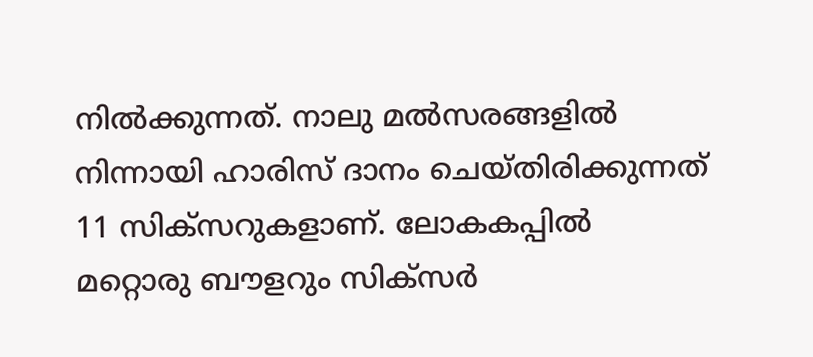നില്‍ക്കുന്നത്. നാലു മല്‍സരങ്ങളില്‍ നിന്നായി ഹാരിസ് ദാനം ചെയ്തിരിക്കുന്നത് 11 സിക്‌സറുകളാണ്. ലോകകപ്പില്‍ മറ്റൊരു ബൗളറും സിക്‌സര്‍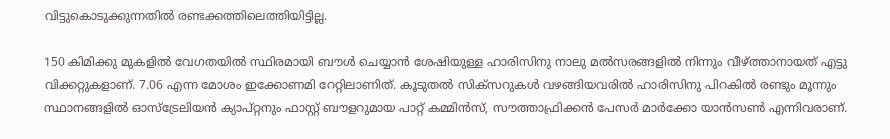വിട്ടുകൊടുക്കുന്നതില്‍ രണ്ടക്കത്തിലെത്തിയിട്ടില്ല.

150 കിമിക്കു മുകളില്‍ വേഗതയില്‍ സ്ഥിരമായി ബൗള്‍ ചെയ്യാന്‍ ശേഷിയുള്ള ഹാരിസിനു നാലു മല്‍സരങ്ങളില്‍ നിന്നും വീഴ്ത്താനായത് എട്ടു വിക്കറ്റുകളാണ്. 7.06 എന്ന മോശം ഇക്കോണമി റേറ്റിലാണിത്. കൂടുതല്‍ സിക്‌സറുകള്‍ വഴങ്ങിയവരില്‍ ഹാരിസിനു പിറകില്‍ രണ്ടും മൂന്നും സ്ഥാനങ്ങളില്‍ ഓസ്‌ട്രേലിയന്‍ ക്യാപ്റ്റനും ഫാസ്റ്റ് ബൗളറുമായ പാറ്റ് കമ്മിന്‍സ്, സൗത്താഫ്രിക്കന്‍ പേസര്‍ മാര്‍ക്കോ യാന്‍സണ്‍ എന്നിവരാണ്.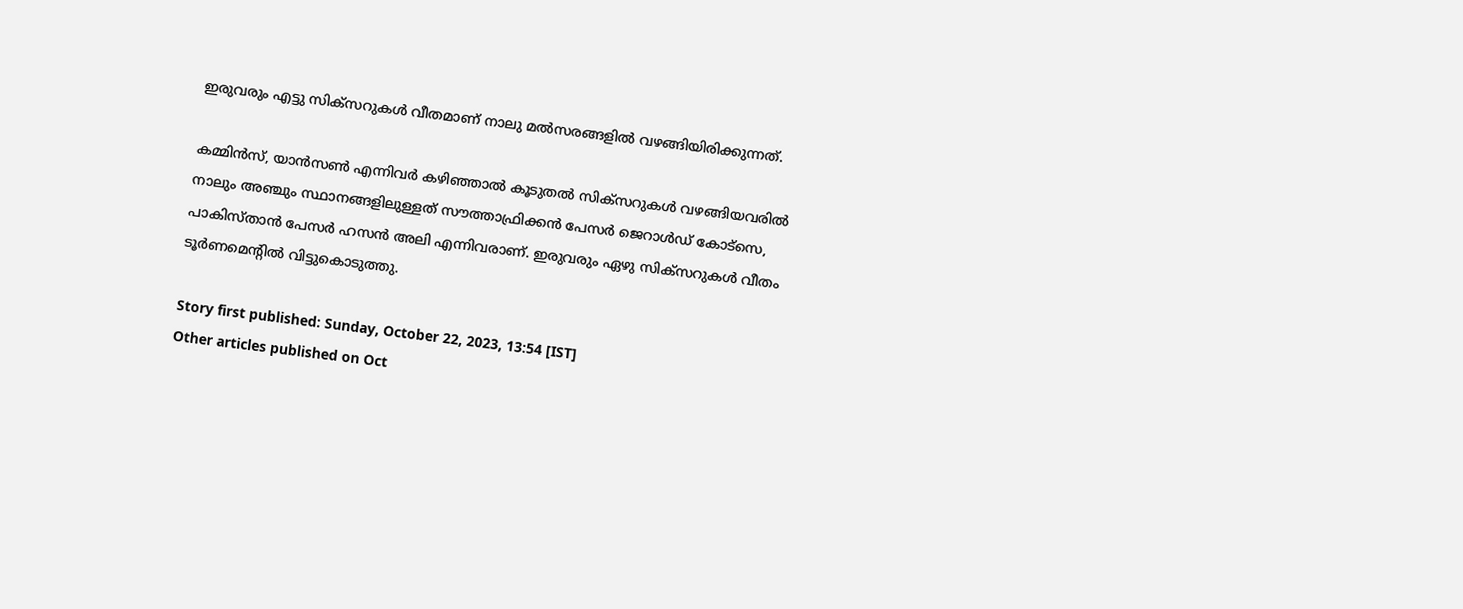ഇരുവരും എട്ടു സിക്‌സറുകള്‍ വീതമാണ് നാലു മല്‍സരങ്ങളില്‍ വഴങ്ങിയിരിക്കുന്നത്.

കമ്മിന്‍സ്, യാന്‍സണ്‍ എന്നിവര്‍ കഴിഞ്ഞാല്‍ കൂടുതല്‍ സിക്‌സറുകള്‍ വഴങ്ങിയവരില്‍ നാലും അഞ്ചും സ്ഥാനങ്ങളിലുള്ളത് സൗത്താഫ്രിക്കന്‍ പേസര്‍ ജെറാള്‍ഡ് കോട്‌സെ, പാകിസ്താന്‍ പേസര്‍ ഹസന്‍ അലി എന്നിവരാണ്. ഇരുവരും ഏഴു സിക്‌സറുകള്‍ വീതം ടൂര്‍ണമെന്റില്‍ വിട്ടുകൊടുത്തു.

Story first published: Sunday, October 22, 2023, 13:54 [IST]
Other articles published on Oct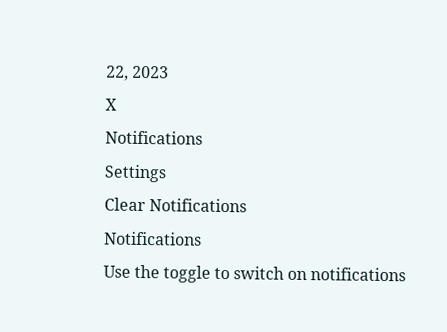22, 2023
X
Notifications
Settings
Clear Notifications
Notifications
Use the toggle to switch on notifications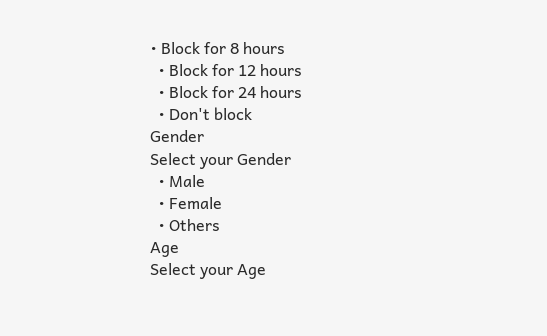• Block for 8 hours
  • Block for 12 hours
  • Block for 24 hours
  • Don't block
Gender
Select your Gender
  • Male
  • Female
  • Others
Age
Select your Age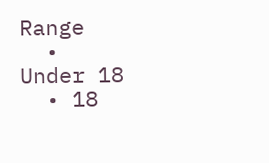Range
  • Under 18
  • 18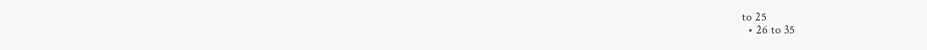to 25
  • 26 to 35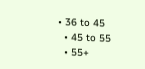• 36 to 45
  • 45 to 55
  • 55+